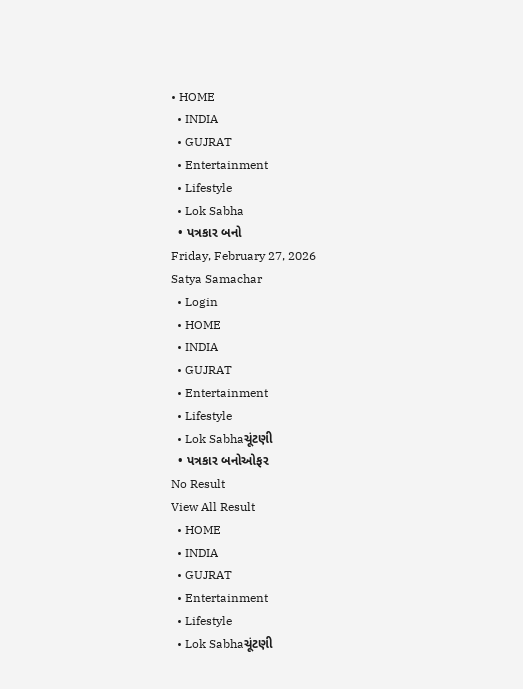• HOME
  • INDIA
  • GUJRAT
  • Entertainment
  • Lifestyle
  • Lok Sabha
  • પત્રકાર બનો
Friday, February 27, 2026
Satya Samachar
  • Login
  • HOME
  • INDIA
  • GUJRAT
  • Entertainment
  • Lifestyle
  • Lok Sabhaચૂંટણી
  • પત્રકાર બનોઓફર
No Result
View All Result
  • HOME
  • INDIA
  • GUJRAT
  • Entertainment
  • Lifestyle
  • Lok Sabhaચૂંટણી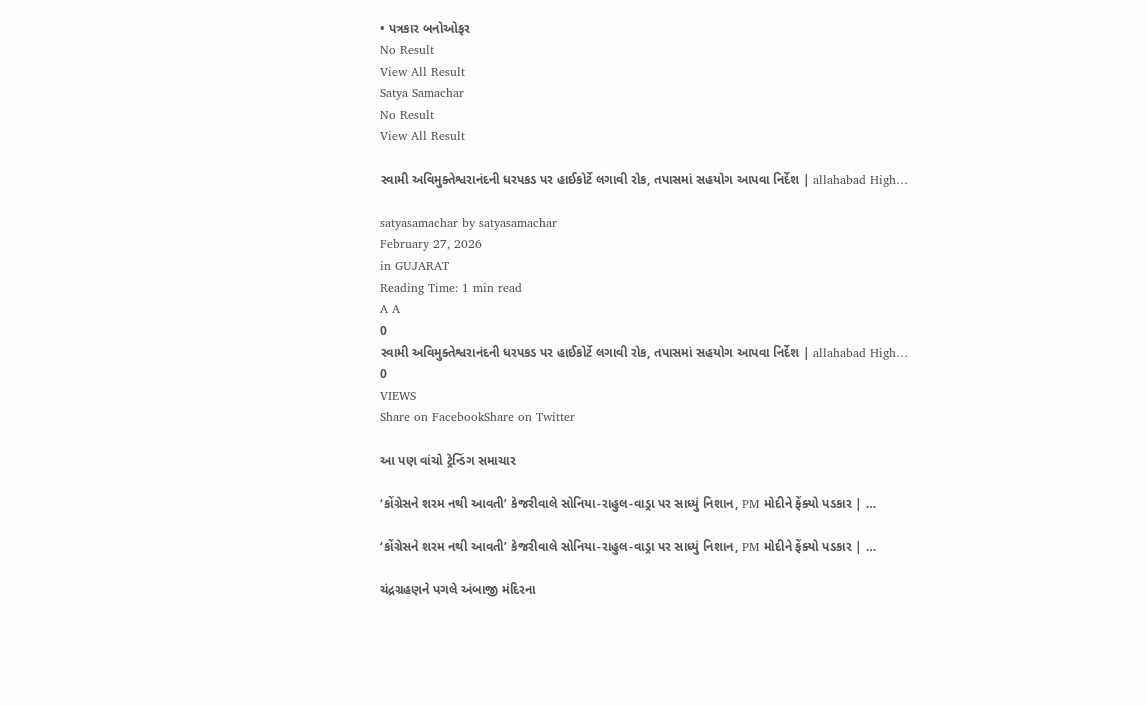• પત્રકાર બનોઓફર
No Result
View All Result
Satya Samachar
No Result
View All Result

સ્વામી અવિમુક્તેશ્વરાનંદની ધરપકડ પર હાઈકોર્ટે લગાવી રોક, તપાસમાં સહયોગ આપવા નિર્દેશ | allahabad High…

satyasamachar by satyasamachar
February 27, 2026
in GUJARAT
Reading Time: 1 min read
A A
0
સ્વામી અવિમુક્તેશ્વરાનંદની ધરપકડ પર હાઈકોર્ટે લગાવી રોક, તપાસમાં સહયોગ આપવા નિર્દેશ | allahabad High…
0
VIEWS
Share on FacebookShare on Twitter

આ પણ વાંચો ટ્રેન્ડિંગ સમાચાર

‘કોંગ્રેસને શરમ નથી આવતી’ કેજરીવાલે સોનિયા-રાહુલ-વાડ્રા પર સાધ્યું નિશાન, PM મોદીને ફેંક્યો પડકાર | …

‘કોંગ્રેસને શરમ નથી આવતી’ કેજરીવાલે સોનિયા-રાહુલ-વાડ્રા પર સાધ્યું નિશાન, PM મોદીને ફેંક્યો પડકાર | …

ચંદ્રગ્રહણને પગલે અંબાજી મંદિરના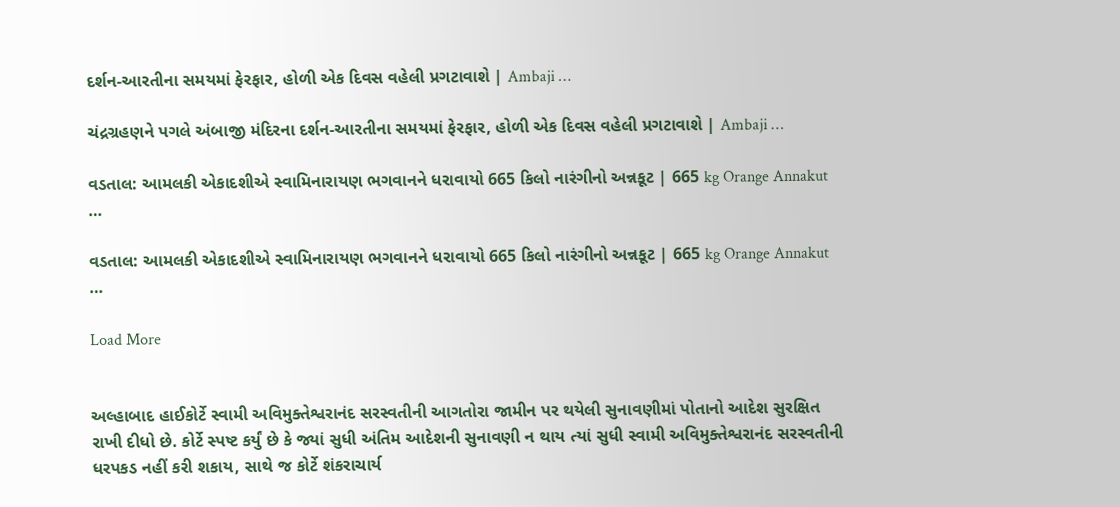દર્શન-આરતીના સમયમાં ફેરફાર, હોળી એક દિવસ વહેલી પ્રગટાવાશે | Ambaji …

ચંદ્રગ્રહણને પગલે અંબાજી મંદિરના દર્શન-આરતીના સમયમાં ફેરફાર, હોળી એક દિવસ વહેલી પ્રગટાવાશે | Ambaji …

વડતાલ: આમલકી એકાદશીએ સ્વામિનારાયણ ભગવાનને ધરાવાયો 665 કિલો નારંગીનો અન્નકૂટ | 665 kg Orange Annakut …

વડતાલ: આમલકી એકાદશીએ સ્વામિનારાયણ ભગવાનને ધરાવાયો 665 કિલો નારંગીનો અન્નકૂટ | 665 kg Orange Annakut …

Load More


અલ્હાબાદ હાઈકોર્ટે સ્વામી અવિમુક્તેશ્વરાનંદ સરસ્વતીની આગતોરા જામીન પર થયેલી સુનાવણીમાં પોતાનો આદેશ સુરક્ષિત રાખી દીધો છે. કોર્ટે સ્પષ્ટ કર્યું છે કે જ્યાં સુધી અંતિમ આદેશની સુનાવણી ન થાય ત્યાં સુધી સ્વામી અવિમુક્તેશ્વરાનંદ સરસ્વતીની ધરપકડ નહીં કરી શકાય, સાથે જ કોર્ટે શંકરાચાર્ય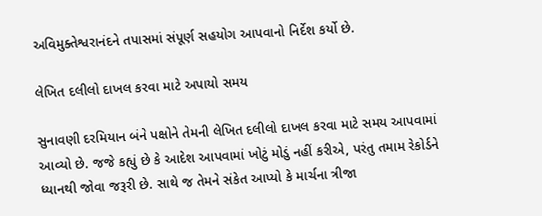અવિમુક્તેશ્વરાનંદને તપાસમાં સંપૂર્ણ સહયોગ આપવાનો નિર્દેશ કર્યો છે.

લેખિત દલીલો દાખલ કરવા માટે અપાયો સમય

સુનાવણી દરમિયાન બંને પક્ષોને તેમની લેખિત દલીલો દાખલ કરવા માટે સમય આપવામાં આવ્યો છે. જજે કહ્યું છે કે આદેશ આપવામાં ખોટું મોડું નહીં કરીએ, પરંતુ તમામ રેકોર્ડને ધ્યાનથી જોવા જરૂરી છે. સાથે જ તેમને સંકેત આપ્યો કે માર્ચના ત્રીજા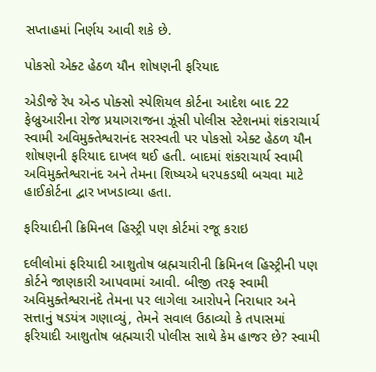સપ્તાહમાં નિર્ણય આવી શકે છે.

પોકસો એક્ટ હેઠળ યૌન શોષણની ફરિયાદ

એડીજે રેપ એન્ડ પોક્સો સ્પેશિયલ કોર્ટના આદેશ બાદ 22 ફેબ્રુઆરીના રોજ પ્રયાગરાજના ઝૂંસી પોલીસ સ્ટેશનમાં શંકરાચાર્ય સ્વામી અવિમુક્તેશ્વરાનંદ સરસ્વતી પર પોકસો એક્ટ હેઠળ યૌન શોષણની ફરિયાદ દાખલ થઈ હતી. બાદમાં શંકરાચાર્ય સ્વામી અવિમુક્તેશ્વરાનંદ અને તેમના શિષ્યએ ધરપકડથી બચવા માટે હાઈકોર્ટના દ્વાર ખખડાવ્યા હતા.

ફરિયાદીની ક્રિમિનલ હિસ્ટ્રી પણ કોર્ટમાં રજૂ કરાઇ

દલીલોમાં ફરિયાદી આશુતોષ બ્રહ્મચારીની ક્રિમિનલ હિસ્ટ્રીની પણ કોર્ટને જાણકારી આપવામાં આવી. બીજી તરફ સ્વામી અવિમુક્તેશ્વરાનંદે તેમના પર લાગેલા આરોપને નિરાધાર અને સત્તાનું ષડયંત્ર ગણાવ્યું, તેમને સવાલ ઉઠાવ્યો કે તપાસમાં ફરિયાદી આશુતોષ બ્રહ્મચારી પોલીસ સાથે કેમ હાજર છે? સ્વામી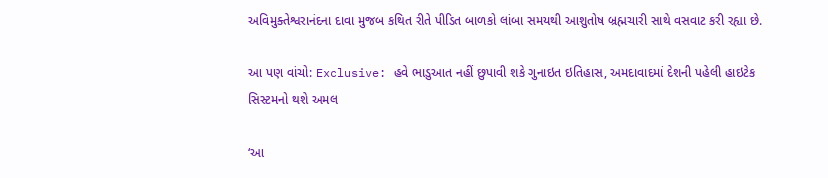અવિમુક્તેશ્વરાનંદના દાવા મુજબ કથિત રીતે પીડિત બાળકો લાંબા સમયથી આશુતોષ બ્રહ્મચારી સાથે વસવાટ કરી રહ્યા છે.

આ પણ વાંચો: Exclusive: હવે ભાડુઆત નહીં છુપાવી શકે ગુનાઇત ઇતિહાસ, અમદાવાદમાં દેશની પહેલી હાઇટેક સિસ્ટમનો થશે અમલ

‘આ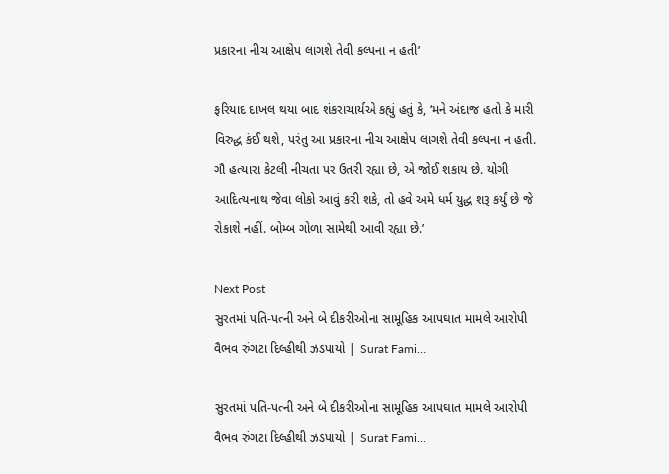પ્રકારના નીચ આક્ષેપ લાગશે તેવી કલ્પના ન હતી’

ફરિયાદ દાખલ થયા બાદ શંકરાચાર્યએ કહ્યું હતું કે, ‘મને અંદાજ હતો કે મારી વિરુદ્ધ કંઈ થશે, પરંતુ આ પ્રકારના નીચ આક્ષેપ લાગશે તેવી કલ્પના ન હતી. ગૌ હત્યારા કેટલી નીચતા પર ઉતરી રહ્યા છે, એ જોઈ શકાય છે. યોગી આદિત્યનાથ જેવા લોકો આવું કરી શકે, તો હવે અમે ધર્મ યુદ્ધ શરૂ કર્યું છે જે રોકાશે નહીં. બોમ્બ ગોળા સામેથી આવી રહ્યા છે.’

Next Post
સુરતમાં પતિ-પત્ની અને બે દીકરીઓના સામૂહિક આપઘાત મામલે આરોપી વૈભવ રુંગટા દિલ્હીથી ઝડપાયો | Surat Fami…

સુરતમાં પતિ-પત્ની અને બે દીકરીઓના સામૂહિક આપઘાત મામલે આરોપી વૈભવ રુંગટા દિલ્હીથી ઝડપાયો | Surat Fami...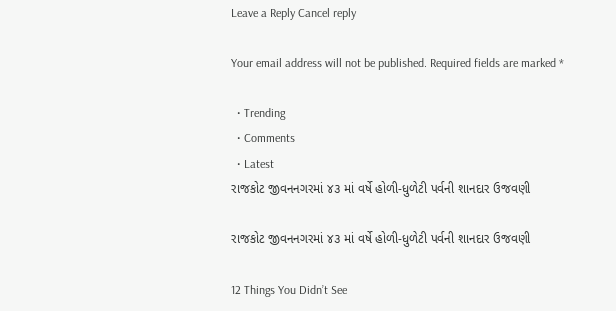Leave a Reply Cancel reply

Your email address will not be published. Required fields are marked *

  • Trending
  • Comments
  • Latest
રાજકોટ જીવનનગરમાં ૪૩ માં વર્ષે હોળી-ધુળેટી પર્વની શાનદાર ઉજવણી

રાજકોટ જીવનનગરમાં ૪૩ માં વર્ષે હોળી-ધુળેટી પર્વની શાનદાર ઉજવણી

12 Things You Didn’t See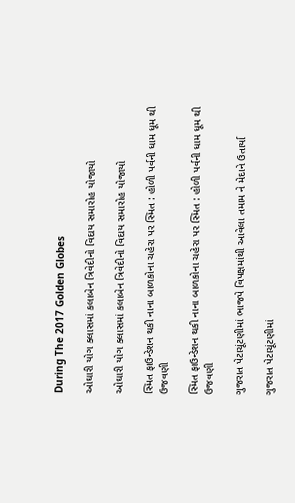During The 2017 Golden Globes

ઓઘારી યોગ ક્લાસમાં કલાબેન ત્રિવેદીનો વિદાય સમારોહ યોજાયો

ઓઘારી યોગ ક્લાસમાં કલાબેન ત્રિવેદીનો વિદાય સમારોહ યોજાયો

સ્મિત ફાઉન્ડેશન થકી નાના બાળકોના ચહેરા પર સ્મિત : હોળી પર્વની ધામ ધૂમ થી ઉજવણી

સ્મિત ફાઉન્ડેશન થકી નાના બાળકોના ચહેરા પર સ્મિત : હોળી પર્વની ધામ ધૂમ થી ઉજવણી

ગુજરાત પેટાચૂંટણીમાં ભાજપે વિપક્ષમાંથી આવેલા તમામ ને મેદાને ઉતાર્યા

ગુજરાત પેટાચૂંટણીમાં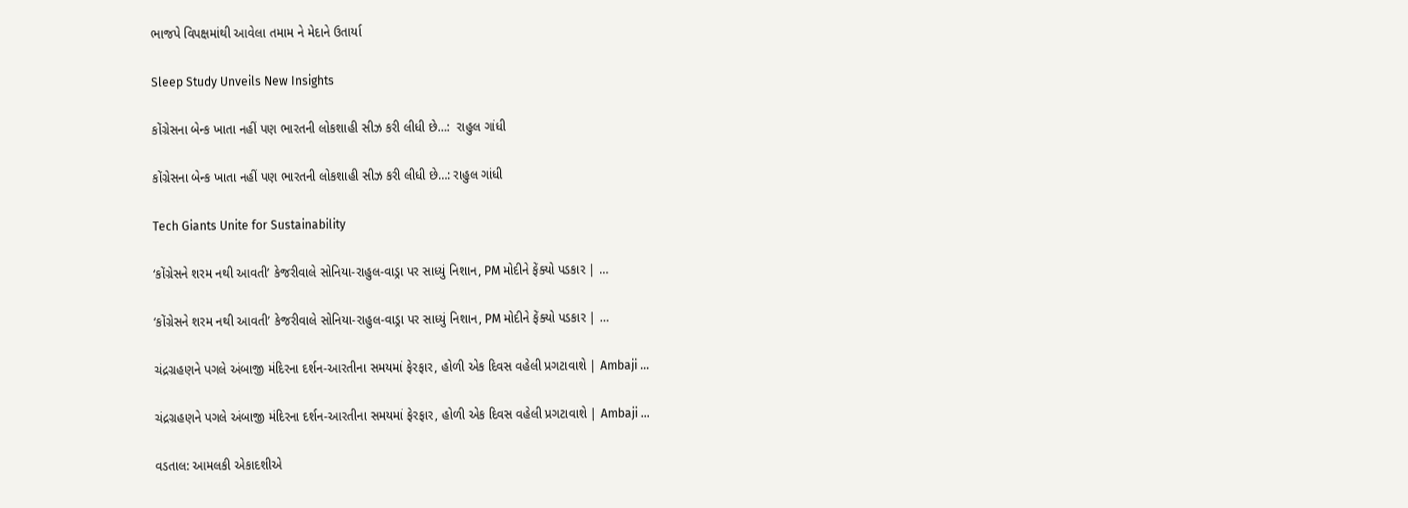ભાજપે વિપક્ષમાંથી આવેલા તમામ ને મેદાને ઉતાર્યા

Sleep Study Unveils New Insights

કોંગ્રેસના બેન્ક ખાતા નહીં પણ ભારતની લોકશાહી સીઝ કરી લીધી છે…:  રાહુલ ગાંધી

કોંગ્રેસના બેન્ક ખાતા નહીં પણ ભારતની લોકશાહી સીઝ કરી લીધી છે…: રાહુલ ગાંધી

Tech Giants Unite for Sustainability

‘કોંગ્રેસને શરમ નથી આવતી’ કેજરીવાલે સોનિયા-રાહુલ-વાડ્રા પર સાધ્યું નિશાન, PM મોદીને ફેંક્યો પડકાર | …

‘કોંગ્રેસને શરમ નથી આવતી’ કેજરીવાલે સોનિયા-રાહુલ-વાડ્રા પર સાધ્યું નિશાન, PM મોદીને ફેંક્યો પડકાર | …

ચંદ્રગ્રહણને પગલે અંબાજી મંદિરના દર્શન-આરતીના સમયમાં ફેરફાર, હોળી એક દિવસ વહેલી પ્રગટાવાશે | Ambaji …

ચંદ્રગ્રહણને પગલે અંબાજી મંદિરના દર્શન-આરતીના સમયમાં ફેરફાર, હોળી એક દિવસ વહેલી પ્રગટાવાશે | Ambaji …

વડતાલ: આમલકી એકાદશીએ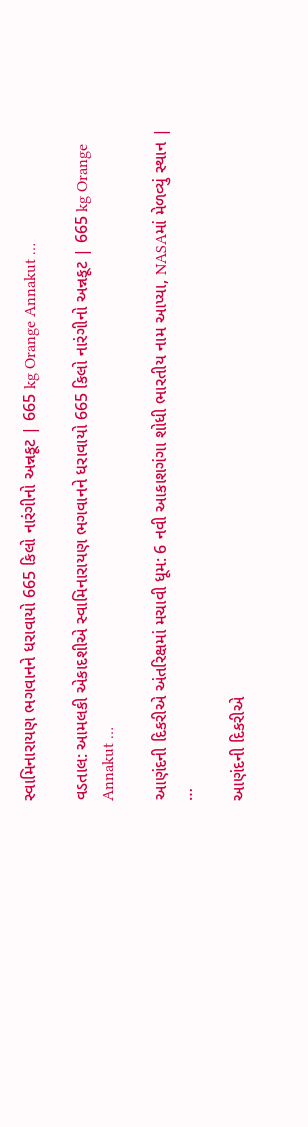સ્વામિનારાયણ ભગવાનને ધરાવાયો 665 કિલો નારંગીનો અન્નકૂટ | 665 kg Orange Annakut …

વડતાલ: આમલકી એકાદશીએ સ્વામિનારાયણ ભગવાનને ધરાવાયો 665 કિલો નારંગીનો અન્નકૂટ | 665 kg Orange Annakut …

આણંદની દિકરીએ અંતરિક્ષમાં મચાવી ધૂમ: 6 નવી આકાશગંગા શોધી ભારતીય નામ આપ્યા, NASAમાં મેળવ્યું સ્થાન | …

આણંદની દિકરીએ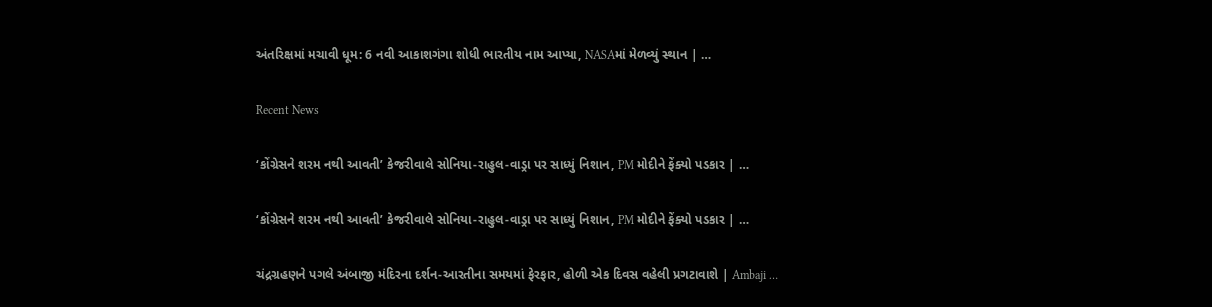અંતરિક્ષમાં મચાવી ધૂમ: 6 નવી આકાશગંગા શોધી ભારતીય નામ આપ્યા, NASAમાં મેળવ્યું સ્થાન | …

Recent News

‘કોંગ્રેસને શરમ નથી આવતી’ કેજરીવાલે સોનિયા-રાહુલ-વાડ્રા પર સાધ્યું નિશાન, PM મોદીને ફેંક્યો પડકાર | …

‘કોંગ્રેસને શરમ નથી આવતી’ કેજરીવાલે સોનિયા-રાહુલ-વાડ્રા પર સાધ્યું નિશાન, PM મોદીને ફેંક્યો પડકાર | …

ચંદ્રગ્રહણને પગલે અંબાજી મંદિરના દર્શન-આરતીના સમયમાં ફેરફાર, હોળી એક દિવસ વહેલી પ્રગટાવાશે | Ambaji …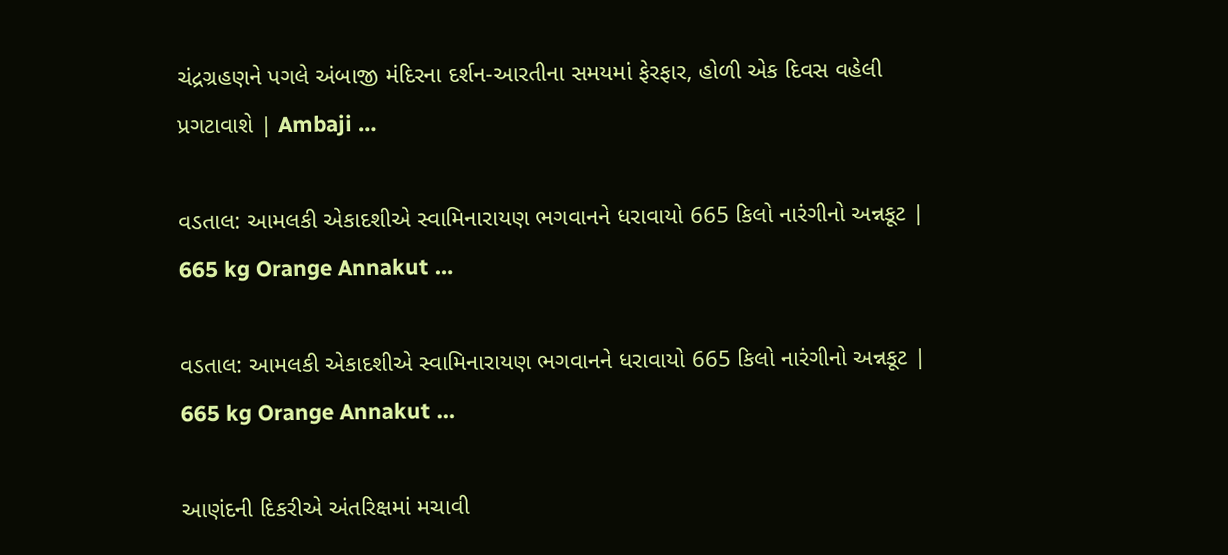ચંદ્રગ્રહણને પગલે અંબાજી મંદિરના દર્શન-આરતીના સમયમાં ફેરફાર, હોળી એક દિવસ વહેલી પ્રગટાવાશે | Ambaji …

વડતાલ: આમલકી એકાદશીએ સ્વામિનારાયણ ભગવાનને ધરાવાયો 665 કિલો નારંગીનો અન્નકૂટ | 665 kg Orange Annakut …

વડતાલ: આમલકી એકાદશીએ સ્વામિનારાયણ ભગવાનને ધરાવાયો 665 કિલો નારંગીનો અન્નકૂટ | 665 kg Orange Annakut …

આણંદની દિકરીએ અંતરિક્ષમાં મચાવી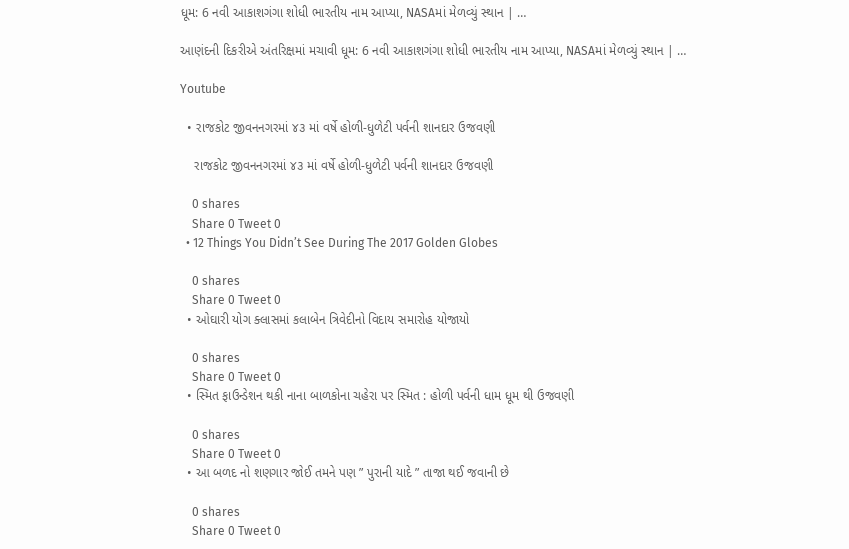ધૂમ: 6 નવી આકાશગંગા શોધી ભારતીય નામ આપ્યા, NASAમાં મેળવ્યું સ્થાન | …

આણંદની દિકરીએ અંતરિક્ષમાં મચાવી ધૂમ: 6 નવી આકાશગંગા શોધી ભારતીય નામ આપ્યા, NASAમાં મેળવ્યું સ્થાન | …

Youtube

  • રાજકોટ જીવનનગરમાં ૪૩ માં વર્ષે હોળી-ધુળેટી પર્વની શાનદાર ઉજવણી

    રાજકોટ જીવનનગરમાં ૪૩ માં વર્ષે હોળી-ધુળેટી પર્વની શાનદાર ઉજવણી

    0 shares
    Share 0 Tweet 0
  • 12 Things You Didn’t See During The 2017 Golden Globes

    0 shares
    Share 0 Tweet 0
  • ઓઘારી યોગ ક્લાસમાં કલાબેન ત્રિવેદીનો વિદાય સમારોહ યોજાયો

    0 shares
    Share 0 Tweet 0
  • સ્મિત ફાઉન્ડેશન થકી નાના બાળકોના ચહેરા પર સ્મિત : હોળી પર્વની ધામ ધૂમ થી ઉજવણી

    0 shares
    Share 0 Tweet 0
  • આ બળદ નો શણગાર જોઈ તમને પણ ” પુરાની યાદે ” તાજા થઈ જવાની છે

    0 shares
    Share 0 Tweet 0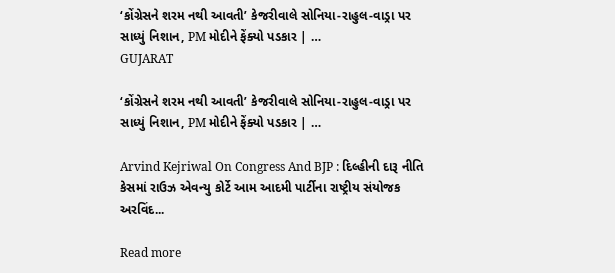‘કોંગ્રેસને શરમ નથી આવતી’ કેજરીવાલે સોનિયા-રાહુલ-વાડ્રા પર સાધ્યું નિશાન, PM મોદીને ફેંક્યો પડકાર | …
GUJARAT

‘કોંગ્રેસને શરમ નથી આવતી’ કેજરીવાલે સોનિયા-રાહુલ-વાડ્રા પર સાધ્યું નિશાન, PM મોદીને ફેંક્યો પડકાર | …

Arvind Kejriwal On Congress And BJP : દિલ્હીની દારૂ નીતિ કેસમાં રાઉઝ એવન્યુ કોર્ટે આમ આદમી પાર્ટીના રાષ્ટ્રીય સંયોજક અરવિંદ...

Read more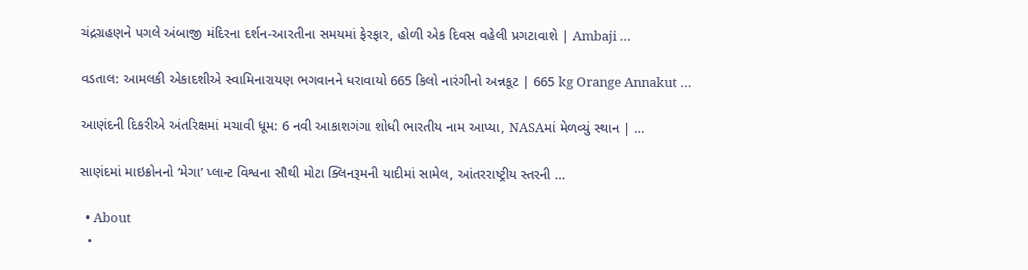ચંદ્રગ્રહણને પગલે અંબાજી મંદિરના દર્શન-આરતીના સમયમાં ફેરફાર, હોળી એક દિવસ વહેલી પ્રગટાવાશે | Ambaji …

વડતાલ: આમલકી એકાદશીએ સ્વામિનારાયણ ભગવાનને ધરાવાયો 665 કિલો નારંગીનો અન્નકૂટ | 665 kg Orange Annakut …

આણંદની દિકરીએ અંતરિક્ષમાં મચાવી ધૂમ: 6 નવી આકાશગંગા શોધી ભારતીય નામ આપ્યા, NASAમાં મેળવ્યું સ્થાન | …

સાણંદમાં માઇક્રોનનો ‘મેગા’ પ્લાન્ટ વિશ્વના સૌથી મોટા ક્લિનરૂમની યાદીમાં સામેલ, આંતરરાષ્ટ્રીય સ્તરની …

  • About
  •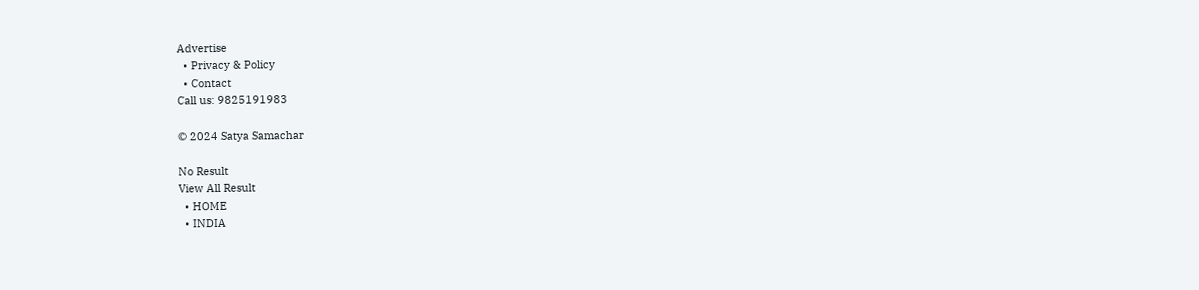Advertise
  • Privacy & Policy
  • Contact
Call us: 9825191983

© 2024 Satya Samachar

No Result
View All Result
  • HOME
  • INDIA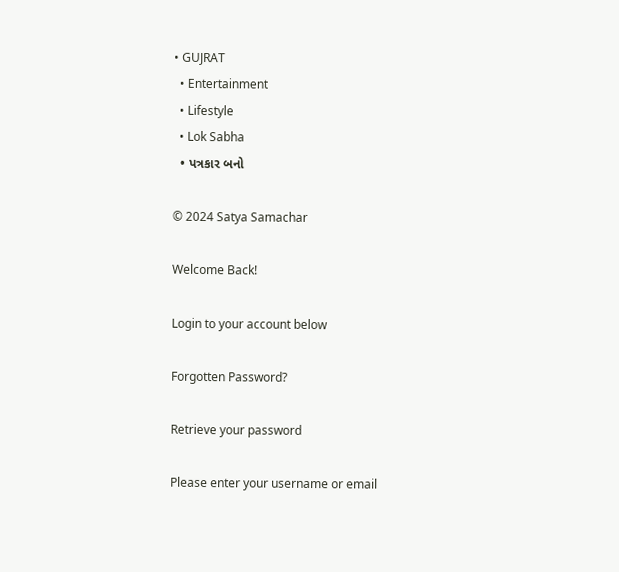• GUJRAT
  • Entertainment
  • Lifestyle
  • Lok Sabha
  • પત્રકાર બનો

© 2024 Satya Samachar

Welcome Back!

Login to your account below

Forgotten Password?

Retrieve your password

Please enter your username or email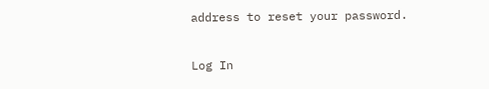address to reset your password.

Log In